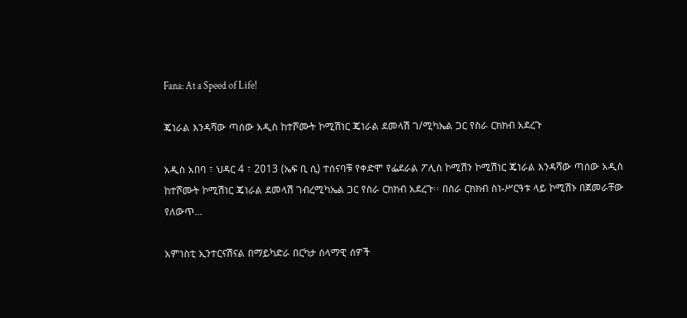Fana: At a Speed of Life!

ጄነራል እንዳሻው ጣሰው አዲስ ከተሾሙት ኮሚሽነር ጄነራል ደመላሽ ገ/ሚካኤል ጋር የስራ ርክክብ አደረጉ

አዲስ አበባ ፣ ህዳር 4 ፣ 2013 (ኤፍ ቢ ሲ) ተሰናባቹ የቀድሞ የፌደራል ፖሊስ ኮሚሽን ኮሚሽነር ጄነራል እንዳሻው ጣሰው አዲስ ከተሾሙት ኮሚሽነር ጄነራል ደመላሽ ገብረሚካኤል ጋር የስራ ርክክብ አደረጉ፡፡ በስራ ርክክብ ስነ-ሥርዓቱ ላይ ኮሚሽኑ በጀመራቸው የለውጥ…

አምነስቲ ኢንተርናሽናል በማይካድራ በርካታ ሰላማዊ ሰዎች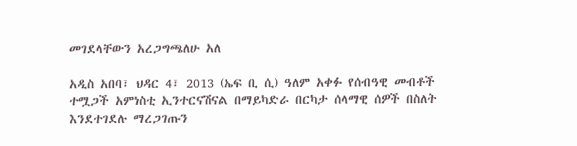መገደላቸውን አረጋግጫለሁ አለ

አዲስ አበባ፣ ህዳር 4፣ 2013 (ኤፍ ቢ ሲ) ዓለም አቀፉ የሰብዓዊ መብቶች ተሟጋች አምነስቲ ኢንተርናሽናል በማይካድራ በርካታ ሰላማዊ ሰዎች በስለት እንደተገደሉ ማረጋገጡን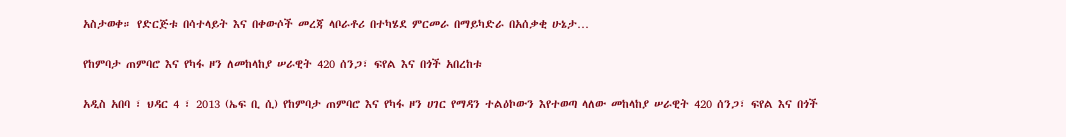አስታወቀ። የድርጅቱ በሳተላይት እና በቀውሶች መረጃ ላቦራቶሪ በተካሄደ ምርመራ በማይካድራ በአሰቃቂ ሁኔታ…

የከምባታ ጠምባሮ እና የካፋ ዞን ለመከላከያ ሠራዊት 420 ሰንጋ፣ ፍየል እና በጎች አበረከቱ

አዲስ አበባ ፣ ህዳር 4 ፣ 2013 (ኤፍ ቢ ሲ) የከምባታ ጠምባሮ እና የካፋ ዞን ሀገር የማዳን ተልዕኮውን እየተወጣ ላለው መከላከያ ሠራዊት 420 ሰንጋ፣ ፍየል እና በጎች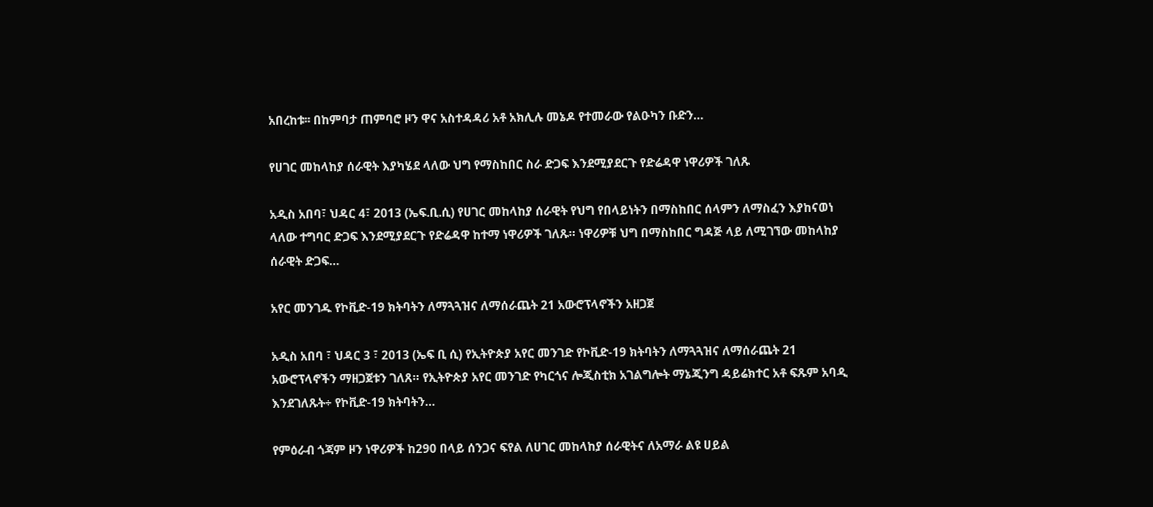አበረከቱ፡፡ በከምባታ ጠምባሮ ዞን ዋና አስተዳዳሪ አቶ አክሊሉ መኔዶ የተመራው የልዑካን ቡድን…

የሀገር መከላከያ ሰራዊት እያካሄደ ላለው ህግ የማስከበር ስራ ድጋፍ እንደሚያደርጉ የድሬዳዋ ነዋሪዎች ገለጹ

አዲስ አበባ፣ ህዳር 4፣ 2013 (ኤፍ.ቢ.ሲ) የሀገር መከላከያ ሰራዊት የህግ የበላይነትን በማስከበር ሰላምን ለማስፈን እያከናወነ ላለው ተግባር ድጋፍ እንደሚያደርጉ የድሬዳዋ ከተማ ነዋሪዎች ገለጹ። ነዋሪዎቹ ህግ በማስከበር ግዳጅ ላይ ለሚገኘው መከላከያ ሰራዊት ድጋፍ…

አየር መንገዱ የኮቪድ-19 ክትባትን ለማጓጓዝና ለማሰራጨት 21 አውሮፕላኖችን አዘጋጀ

አዲስ አበባ ፣ ህዳር 3 ፣ 2013 (ኤፍ ቢ ሲ) የኢትዮጵያ አየር መንገድ የኮቪድ-19 ክትባትን ለማጓጓዝና ለማሰራጨት 21 አውሮፕላኖችን ማዘጋጀቱን ገለጸ። የኢትዮጵያ አየር መንገድ የካርጎና ሎጂስቲክ አገልግሎት ማኔጂንግ ዳይሬክተር አቶ ፍጹም አባዲ እንደገለጹት÷ የኮቪድ-19 ክትባትን…

የምዕራብ ጎጃም ዞን ነዋሪዎች ከ290 በላይ ሰንጋና ፍየል ለሀገር መከላከያ ሰራዊትና ለአማራ ልዩ ሀይል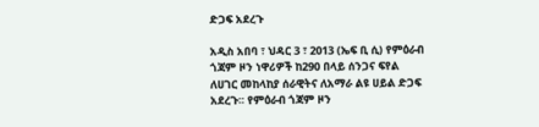ድጋፍ አደረጉ

አዲስ አበባ ፣ ህዳር 3 ፣ 2013 (ኤፍ ቢ ሲ) የምዕራብ ጎጃም ዞን ነዋሪዎች ከ290 በላይ ሰንጋና ፍየል ለሀገር መከላከያ ሰራዊትና ለአማራ ልዩ ሀይል ድጋፍ አደረጉ፡፡ የምዕራብ ጎጃም ዞን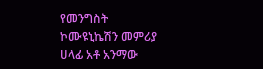የመንግስት ኮሙዩኒኬሽን መምሪያ ሀላፊ አቶ አንማው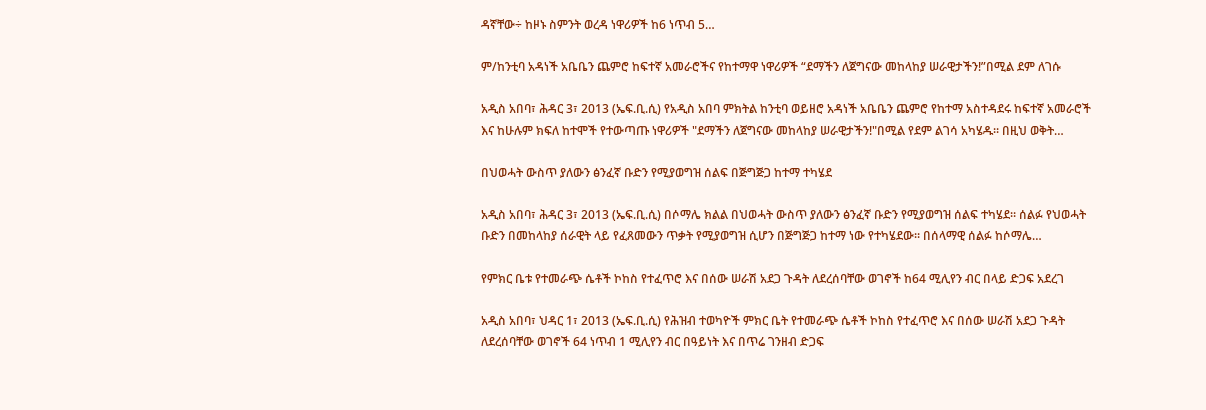ዳኛቸው÷ ከዞኑ ስምንት ወረዳ ነዋሪዎች ከ6 ነጥብ 5…

ም/ከንቲባ አዳነች አቤቤን ጨምሮ ከፍተኛ አመራሮችና የከተማዋ ነዋሪዎች “ደማችን ለጀግናው መከላከያ ሠራዊታችን!”በሚል ደም ለገሱ

አዲስ አበባ፣ ሕዳር 3፣ 2013 (ኤፍ.ቢ.ሲ) የአዲስ አበባ ምክትል ከንቲባ ወይዘሮ አዳነች አቤቤን ጨምሮ የከተማ አስተዳደሩ ከፍተኛ አመራሮች እና ከሁሉም ክፍለ ከተሞች የተውጣጡ ነዋሪዎች "ደማችን ለጀግናው መከላከያ ሠራዊታችን!"በሚል የደም ልገሳ አካሄዱ። በዚህ ወቅት…

በህወሓት ውስጥ ያለውን ፅንፈኛ ቡድን የሚያወግዝ ሰልፍ በጅግጅጋ ከተማ ተካሄደ

አዲስ አበባ፣ ሕዳር 3፣ 2013 (ኤፍ.ቢ.ሲ) በሶማሌ ክልል በህወሓት ውስጥ ያለውን ፅንፈኛ ቡድን የሚያወግዝ ሰልፍ ተካሄደ። ሰልፉ የህወሓት ቡድን በመከላከያ ሰራዊት ላይ የፈጸመውን ጥቃት የሚያወግዝ ሲሆን በጅግጅጋ ከተማ ነው የተካሄደው። በሰላማዊ ሰልፉ ከሶማሌ…

የምክር ቤቱ የተመራጭ ሴቶች ኮከስ የተፈጥሮ እና በሰው ሠራሽ አደጋ ጉዳት ለደረሰባቸው ወገኖች ከ64 ሚሊየን ብር በላይ ድጋፍ አደረገ

አዲስ አበባ፣ ህዳር 1፣ 2013 (ኤፍ.ቢ.ሲ) የሕዝብ ተወካዮች ምክር ቤት የተመራጭ ሴቶች ኮከስ የተፈጥሮ እና በሰው ሠራሽ አደጋ ጉዳት ለደረሰባቸው ወገኖች 64 ነጥብ 1 ሚሊየን ብር በዓይነት እና በጥሬ ገንዘብ ድጋፍ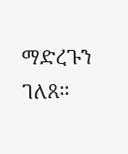ማድረጉን ገለጸ፡፡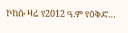ኮከሱ ዛሬ የ2012 ዓ.ም የዕቅድ…